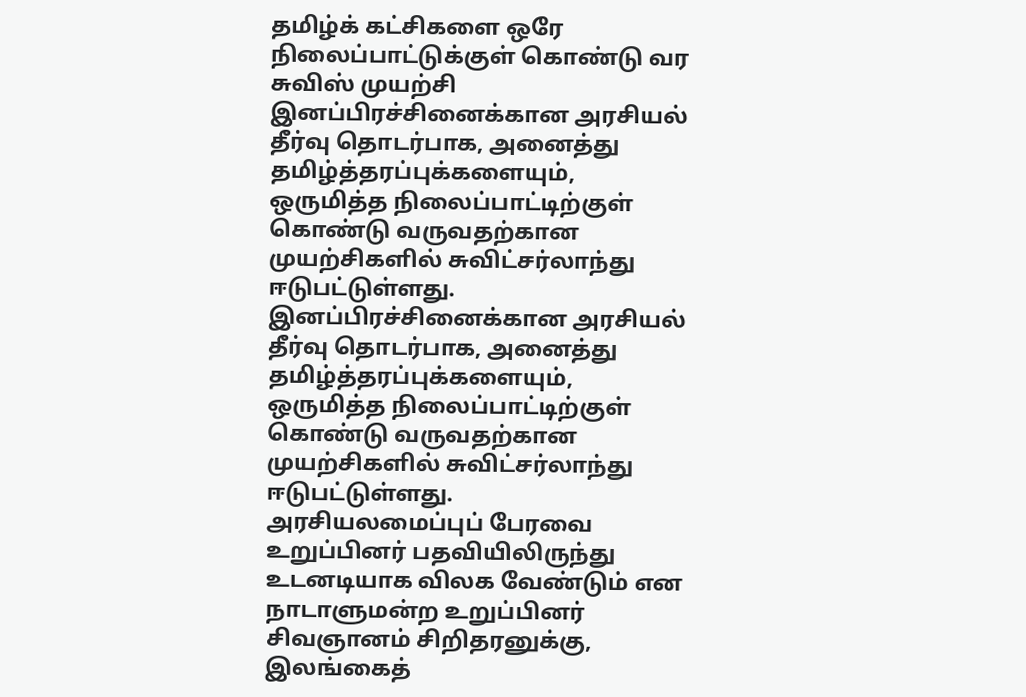தமிழ்க் கட்சிகளை ஒரே நிலைப்பாட்டுக்குள் கொண்டு வர சுவிஸ் முயற்சி
இனப்பிரச்சினைக்கான அரசியல் தீர்வு தொடர்பாக, அனைத்து தமிழ்த்தரப்புக்களையும், ஒருமித்த நிலைப்பாட்டிற்குள் கொண்டு வருவதற்கான முயற்சிகளில் சுவிட்சர்லாந்து ஈடுபட்டுள்ளது.
இனப்பிரச்சினைக்கான அரசியல் தீர்வு தொடர்பாக, அனைத்து தமிழ்த்தரப்புக்களையும், ஒருமித்த நிலைப்பாட்டிற்குள் கொண்டு வருவதற்கான முயற்சிகளில் சுவிட்சர்லாந்து ஈடுபட்டுள்ளது.
அரசியலமைப்புப் பேரவை உறுப்பினர் பதவியிலிருந்து உடனடியாக விலக வேண்டும் என நாடாளுமன்ற உறுப்பினர் சிவஞானம் சிறிதரனுக்கு, இலங்கைத்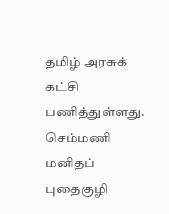தமிழ் அரசுக் கட்சி பணித்துள்ளது.
செம்மணி மனிதப் புதைகுழி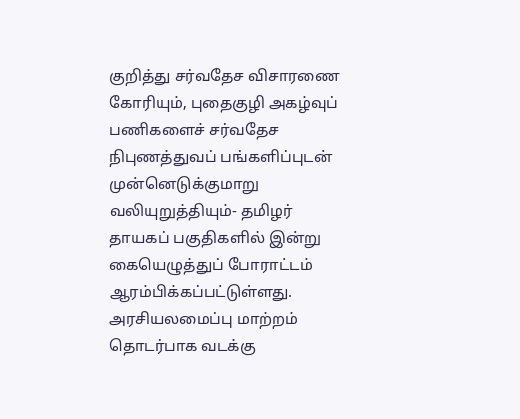குறித்து சர்வதேச விசாரணை கோரியும், புதைகுழி அகழ்வுப் பணிகளைச் சர்வதேச நிபுணத்துவப் பங்களிப்புடன் முன்னெடுக்குமாறு வலியுறுத்தியும்- தமிழர் தாயகப் பகுதிகளில் இன்று கையெழுத்துப் போராட்டம் ஆரம்பிக்கப்பட்டுள்ளது.
அரசியலமைப்பு மாற்றம் தொடர்பாக வடக்கு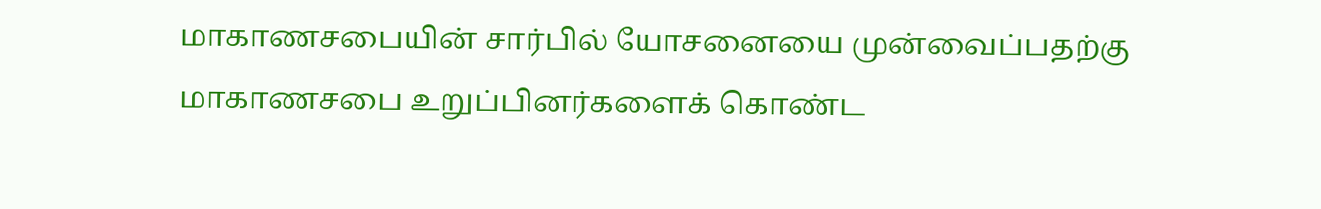மாகாணசபையின் சார்பில் யோசனையை முன்வைப்பதற்கு மாகாணசபை உறுப்பினர்களைக் கொண்ட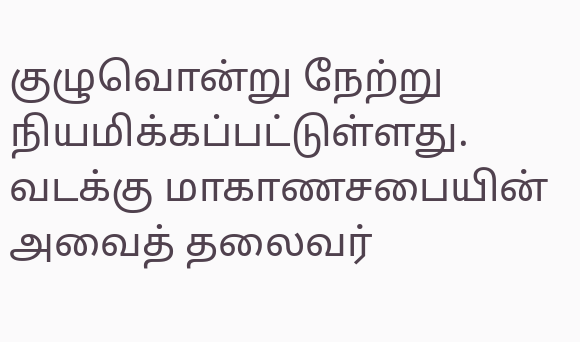குழுவொன்று நேற்று நியமிக்கப்பட்டுள்ளது. வடக்கு மாகாணசபையின் அவைத் தலைவர்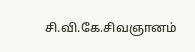சி.வி.கே.சிவஞானம்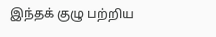இந்தக் குழு பற்றிய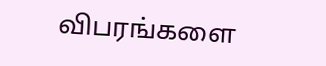விபரங்களை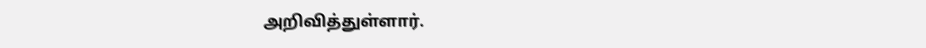அறிவித்துள்ளார்.